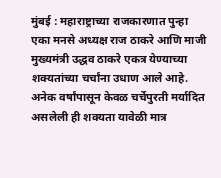मुंबई : महाराष्ट्राच्या राजकारणात पुन्हा एका मनसे अध्यक्ष राज ठाकरे आणि माजी मुख्यमंत्री उद्धव ठाकरे एकत्र येण्याच्या शक्यतांच्या चर्चांना उधाण आले आहे. अनेक वर्षांपासून केवळ चर्चेपुरती मर्यादित असलेली ही शक्यता यावेळी मात्र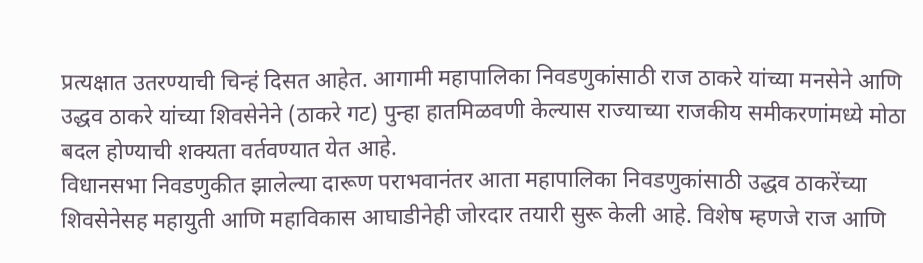प्रत्यक्षात उतरण्याची चिन्हं दिसत आहेत. आगामी महापालिका निवडणुकांसाठी राज ठाकरे यांच्या मनसेने आणि उद्धव ठाकरे यांच्या शिवसेनेने (ठाकरे गट) पुन्हा हातमिळवणी केल्यास राज्याच्या राजकीय समीकरणांमध्ये मोठा बदल होण्याची शक्यता वर्तवण्यात येत आहे.
विधानसभा निवडणुकीत झालेल्या दारूण पराभवानंतर आता महापालिका निवडणुकांसाठी उद्धव ठाकरेंच्या शिवसेनेसह महायुती आणि महाविकास आघाडीनेही जोरदार तयारी सुरू केली आहे. विशेष म्हणजे राज आणि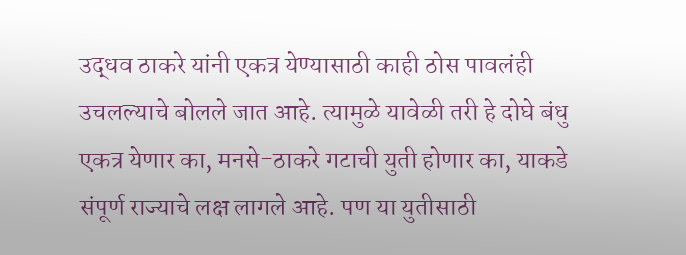उद्धव ठाकरे यांनी एकत्र येण्यासाठी काही ठोस पावलंही उचलल्याचे बोलले जात आहे. त्यामुळे यावेळी तरी हे दोघे बंधु एकत्र येणार का, मनसे-ठाकरे गटाची युती होणार का, याकडे संपूर्ण राज्याचे लक्ष लागले आहे. पण या युतीसाठी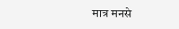मात्र मनसे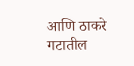आणि ठाकरे गटातील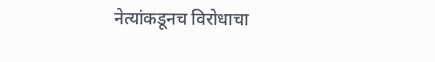नेत्यांकडूनच विरोधाचा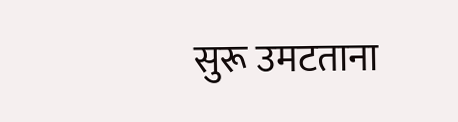सुरू उमटताना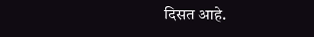दिसत आहे.